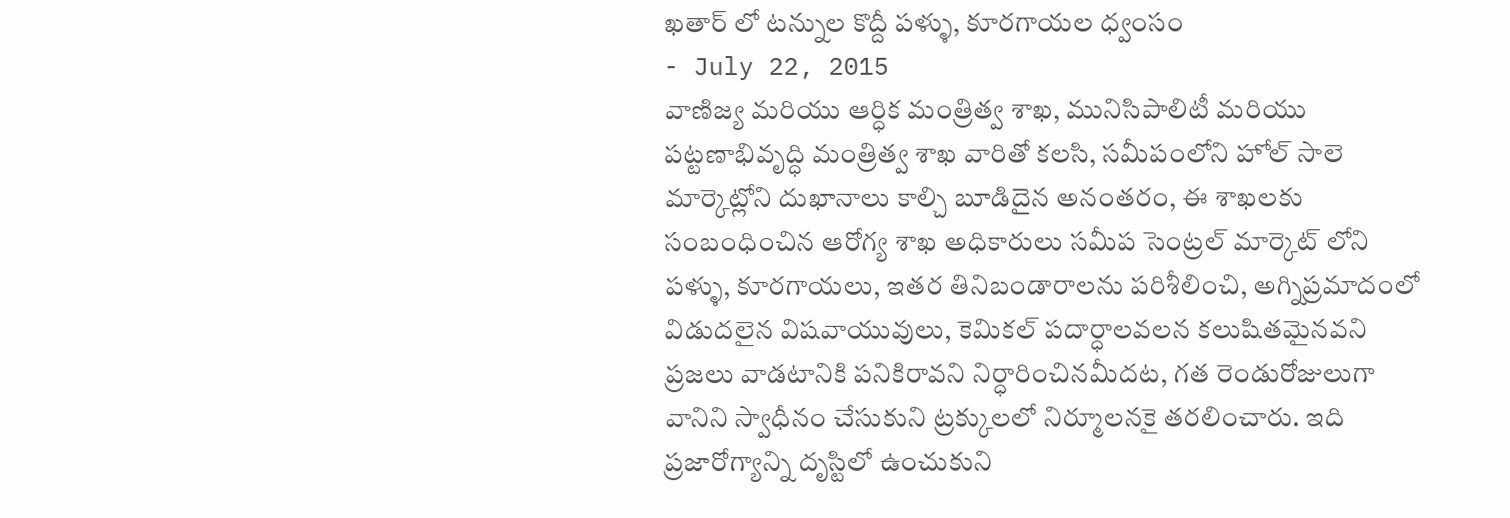ఖతార్ లో టన్నుల కొద్దీ పళ్ళు, కూరగాయల ధ్వంసం
- July 22, 2015
వాణిజ్య మరియు ఆర్ధిక మంత్రిత్వ శాఖ, మునిసిపాలిటీ మరియు పట్టణాభివృద్ధి మంత్రిత్వ శాఖ వారితో కలసి, సమీపంలోని హోల్ సాలె మార్కెట్లోని దుఖానాలు కాల్చి బూడిదైన అనంతరం, ఈ శాఖలకు సంబంధించిన ఆరోగ్య శాఖ అధికారులు సమీప సెంట్రల్ మార్కెట్ లోని పళ్ళు, కూరగాయలు, ఇతర తినిబండారాలను పరిశీలించి, అగ్నిప్రమాదంలో విడుదలైన విషవాయువులు, కెమికల్ పదార్ధాలవలన కలుషితమైనవని ప్రజలు వాడటానికి పనికిరావని నిర్ధారించినమీదట, గత రెండురోజులుగా వానిని స్వాధీనం చేసుకుని ట్రక్కులలో నిర్మూలనకై తరలించారు. ఇది ప్రజారోగ్యాన్ని దృస్టిలో ఉంచుకుని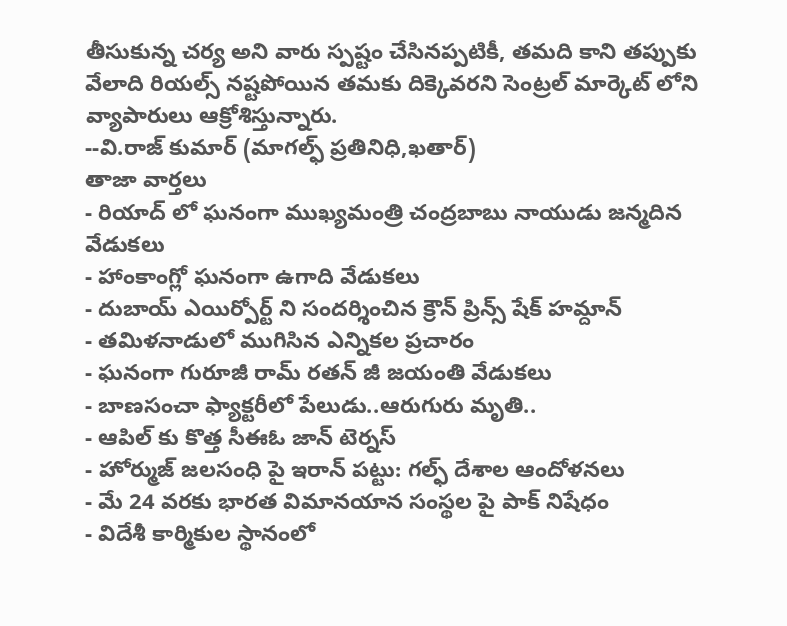తీసుకున్న చర్య అని వారు స్పష్టం చేసినప్పటికీ, తమది కాని తప్పుకు వేలాది రియల్స్ నష్టపోయిన తమకు దిక్కెవరని సెంట్రల్ మార్కెట్ లోని వ్యాపారులు ఆక్రోశిస్తున్నారు.
--వి.రాజ్ కుమార్ (మాగల్ఫ్ ప్రతినిధి,ఖతార్)
తాజా వార్తలు
- రియాద్ లో ఘనంగా ముఖ్యమంత్రి చంద్రబాబు నాయుడు జన్మదిన వేడుకలు
- హాంకాంగ్లో ఘనంగా ఉగాది వేడుకలు
- దుబాయ్ ఎయిర్పోర్ట్ ని సందర్శించిన క్రౌన్ ప్రిన్స్ షేక్ హమ్దాన్
- తమిళనాడులో ముగిసిన ఎన్నికల ప్రచారం
- ఘనంగా గురూజీ రామ్ రతన్ జీ జయంతి వేడుకలు
- బాణసంచా ఫ్యాక్టరీలో పేలుడు..ఆరుగురు మృతి..
- ఆపిల్ కు కొత్త సీఈఓ జాన్ టెర్నస్
- హోర్ముజ్ జలసంధి పై ఇరాన్ పట్టు: గల్ఫ్ దేశాల ఆందోళనలు
- మే 24 వరకు భారత విమానయాన సంస్థల పై పాక్ నిషేధం
- విదేశీ కార్మికుల స్థానంలో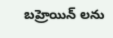బహ్రెయిన్ లను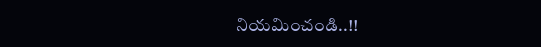నియమించండి..!!